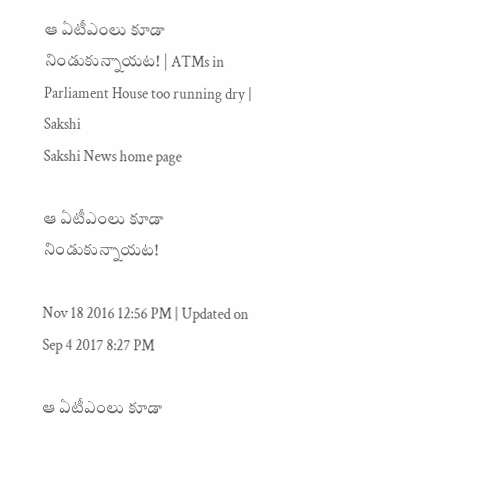ఆ ఏటీఎంలు కూడా నిండుకున్నాయట! | ATMs in Parliament House too running dry | Sakshi
Sakshi News home page

ఆ ఏటీఎంలు కూడా నిండుకున్నాయట!

Nov 18 2016 12:56 PM | Updated on Sep 4 2017 8:27 PM

ఆ ఏటీఎంలు కూడా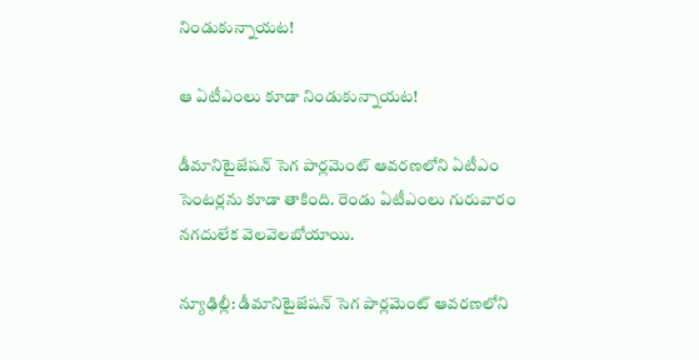నిండుకున్నాయట!

ఆ ఏటీఎంలు కూడా నిండుకున్నాయట!

డీమానిటైజేషన్ సెగ పార్లమెంట్ ఆవరణలోని ఏటీఎం సెంటర్లను కూడా తాకింది. రెండు ఏటీఎంలు గురువారం నగదులేక వెలవెలబోయాయి.

న్యూఢిల్లీ: డీమానిటైజేషన్ సెగ పార్లమెంట్ ఆవరణలోని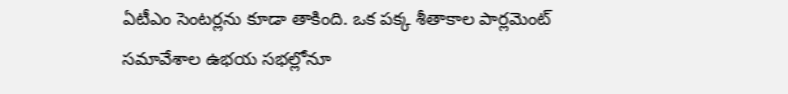ఏటీఎం సెంటర్లను కూడా తాకింది. ఒక పక్క శీతాకాల పార్లమెంట్  సమావేశాల ఉభయ సభల్లోనూ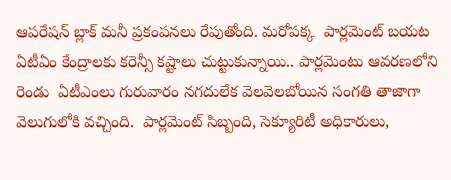ఆపరేషన్ బ్లాక్ మనీ ప్రకంపనలు రేపుతోంది. మరోపక్క  పార్లమెంట్ బయట ఏటీఏం కేంద్రాలకు కరెన్సీ కష్టాలు చుట్టుకున్నాయి.. పార్లమెంటు ఆవరణలోని  రెండు  ఏటీఎంలు గురువారం నగదులేక వెలవెలబోయిన సంగతి తాజాగా వెలుగులోకి వచ్చింది.  పార్లమెంట్ సిబ్బంది, సెక్యూరిటీ అధికారులు,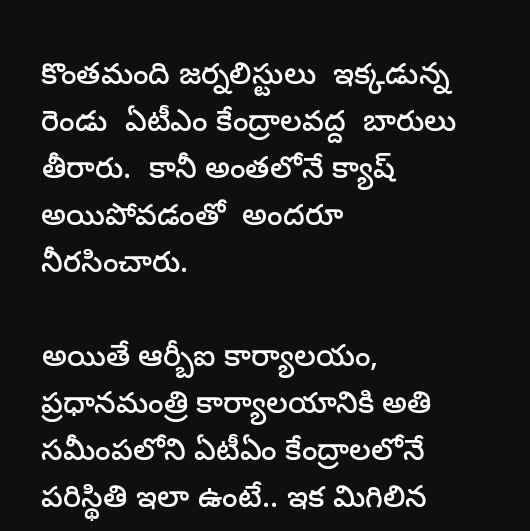కొంతమంది జర్నలిస్టులు  ఇక్కడున్న రెండు  ఏటీఎం కేంద్రాలవద్ద  బారులు తీరారు.  కానీ అంతలోనే క్యాష్ అయిపోవడంతో  అందరూ నీరసించారు.

అయితే ఆర్బీఐ కార్యాలయం, ప్రధానమంత్రి కార్యాలయానికి అతి  సమీంపలోని ఏటీఏం కేంద్రాలలోనే పరిస్థితి ఇలా ఉంటే.. ఇక మిగిలిన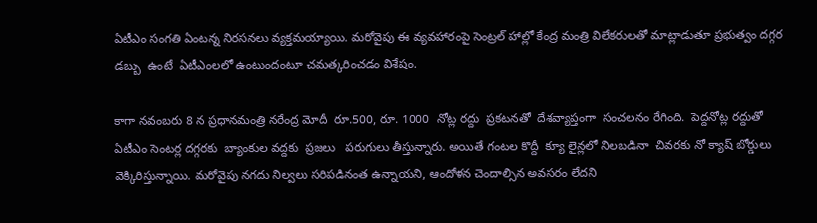ఏటీఎం సంగతి ఏంటన్న నిరసనలు వ్యక్తమయ్యాయి. మరోవైపు ఈ వ్యవహారంపై సెంట్రల్ హాల్లో కేంద్ర మంత్రి విలేకరులతో మాట్లాడుతూ ప్రభుత్వం దగ్గర డబ్బు  ఉంటే  ఏటీఎంలలో ఉంటుందంటూ చమత్కరించడం విశేషం.

కాగా నవంబరు 8 న ప్రధానమంత్రి నరేంద్ర మోదీ  రూ.500, రూ. 1000  నోట్ల రద్దు  ప్రకటనతో  దేశవ్యాప్తంగా  సంచలనం రేగింది.  పెద్దనోట్ల రద్దుతో ఏటీఎం సెంటర్ల దగ్గరకు  బ్యాంకుల వద్దకు  ప్రజలు   పరుగులు తీస్తున్నారు. అయితే గంటల కొద్దీ  క్యూ లైన్లలో నిలబడినా  చివరకు నో క్యాష్ బోర్డులు వెక్కిరిస్తున్నాయి. మరోవైపు నగదు నిల్వలు సరిపడినంత ఉన్నాయని, ఆందోళన చెందాల్సిన అవసరం లేదని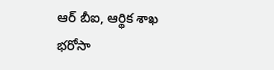ఆర్ బీఐ, ఆర్థిక శాఖ భరోసా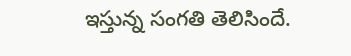ఇస్తున్న సంగతి తెలిసిందే.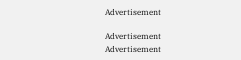Advertisement

Advertisement
Advertisement